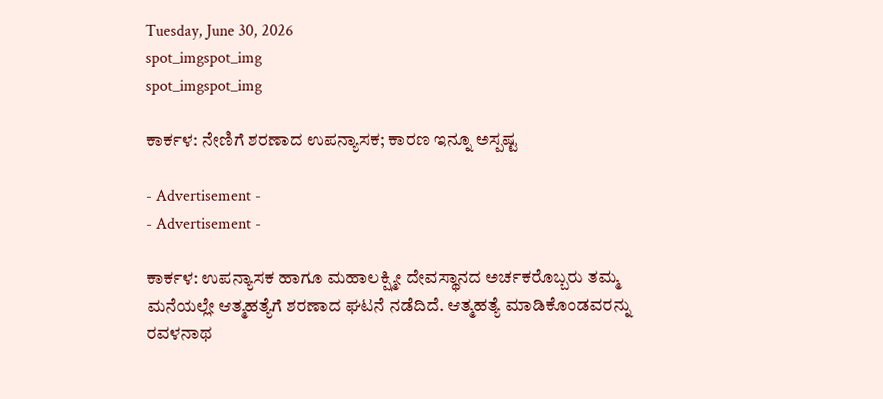Tuesday, June 30, 2026
spot_imgspot_img
spot_imgspot_img

ಕಾರ್ಕಳ: ನೇಣಿಗೆ ಶರಣಾದ ಉಪನ್ಯಾಸಕ; ಕಾರಣ ಇನ್ನೂ ಅಸ್ಪಷ್ಟ

- Advertisement -
- Advertisement -

ಕಾರ್ಕಳ: ಉಪನ್ಯಾಸಕ ಹಾಗೂ ಮಹಾಲಕ್ಷ್ಮೀ ದೇವಸ್ಥಾನದ ಅರ್ಚಕರೊಬ್ಬರು ತಮ್ಮ ಮನೆಯಲ್ಲೇ ಆತ್ಮಹತ್ಯೆಗೆ ಶರಣಾದ ಘಟನೆ ನಡೆದಿದೆ. ಆತ್ಮಹತ್ಯೆ ಮಾಡಿಕೊಂಡವರನ್ನು ರವಳನಾಥ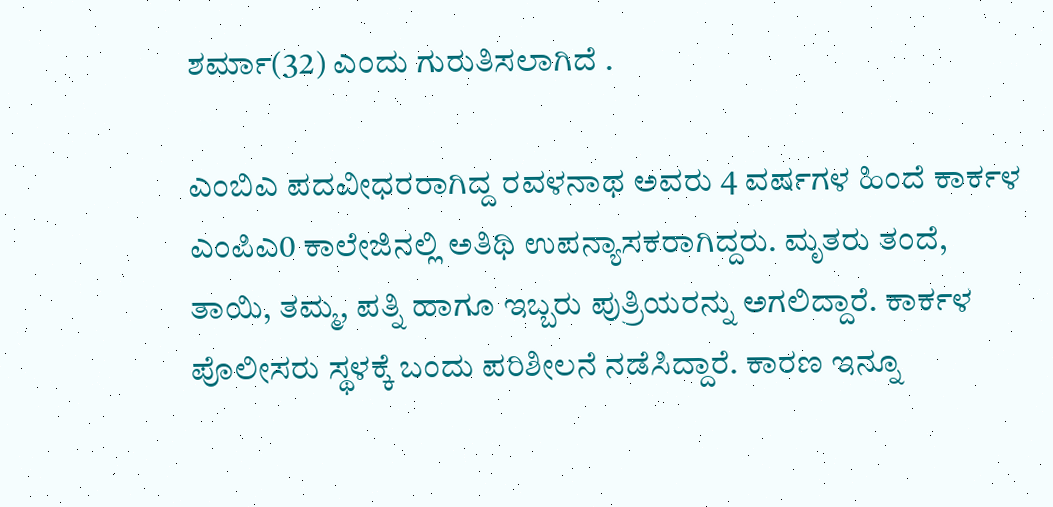ಶರ್ಮಾ(32) ಎಂದು ಗುರುತಿಸಲಾಗಿದೆ .

ಎಂಬಿಎ ಪದವೀಧರರಾಗಿದ್ದ ರವಳನಾಥ ಅವರು 4 ವರ್ಷಗಳ ಹಿಂದೆ ಕಾರ್ಕಳ ಎಂಪಿಎ0 ಕಾಲೇಜಿನಲ್ಲಿ ಅತಿಥಿ ಉಪನ್ಯಾಸಕರಾಗಿದ್ದರು. ಮೃತರು ತಂದೆ, ತಾಯಿ, ತಮ್ಮ, ಪತ್ನಿ ಹಾಗೂ ಇಬ್ಬರು ಪುತ್ರಿಯರನ್ನು ಅಗಲಿದ್ದಾರೆ. ಕಾರ್ಕಳ ಪೊಲೀಸರು ಸ್ಥಳಕ್ಕೆ ಬಂದು ಪರಿಶೀಲನೆ ನಡೆಸಿದ್ದಾರೆ. ಕಾರಣ ಇನ್ನೂ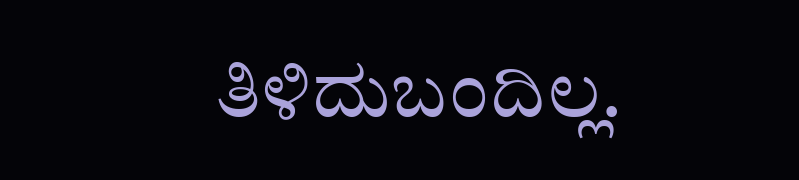ತಿಳಿದುಬಂದಿಲ್ಲ.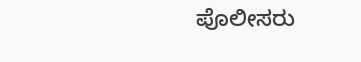ಪೊಲೀಸರು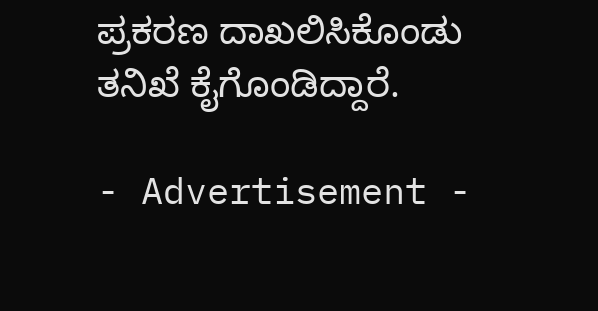ಪ್ರಕರಣ ದಾಖಲಿಸಿಕೊಂಡು ತನಿಖೆ ಕೈಗೊಂಡಿದ್ದಾರೆ.

- Advertisement -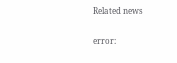Related news

error: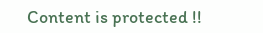Content is protected !!